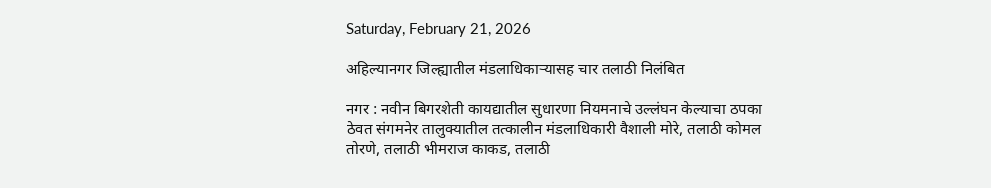Saturday, February 21, 2026

अहिल्यानगर जिल्ह्यातील मंडलाधिकार्‍यासह चार तलाठी निलंबित

नगर : नवीन बिगरशेती कायद्यातील सुधारणा नियमनाचे उल्लंघन केल्याचा ठपका ठेवत संगमनेर तालुक्यातील तत्कालीन मंडलाधिकारी वैशाली मोरे, तलाठी कोमल तोरणे, तलाठी भीमराज काकड, तलाठी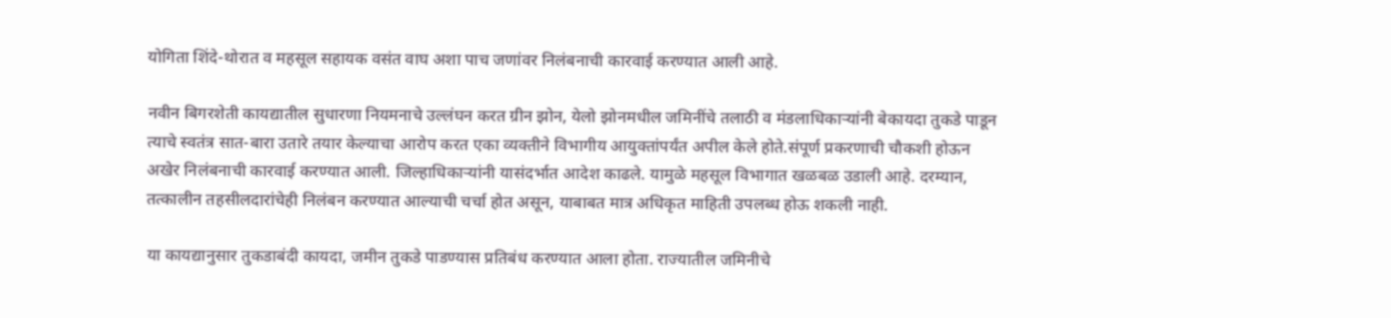योगिता शिंदे-थोरात व महसूल सहायक वसंत वाघ अशा पाच जणांवर निलंबनाची कारवाई करण्यात आली आहे.

नवीन बिगरशेती कायद्यातील सुधारणा नियमनाचे उल्लंघन करत ग्रीन झोन, येलो झोनमधील जमिनींचे तलाठी व मंडलाधिकार्‍यांनी बेकायदा तुकडे पाडून त्याचे स्वतंत्र सात-बारा उतारे तयार केल्याचा आरोप करत एका व्यक्तीने विभागीय आयुक्तांपर्यंत अपील केले होते.संपूर्ण प्रकरणाची चौकशी होऊन अखेर निलंबनाची कारवाई करण्यात आली. जिल्हाधिकार्‍यांनी यासंदर्भात आदेश काढले. यामुळे महसूल विभागात खळबळ उडाली आहे. दरम्यान, तत्कालीन तहसीलदारांचेही निलंबन करण्यात आल्याची चर्चा होत असून, याबाबत मात्र अधिकृत माहिती उपलब्ध होऊ शकली नाही.

या कायद्यानुसार तुकडाबंदी कायदा, जमीन तुकडे पाडण्यास प्रतिबंध करण्यात आला होता. राज्यातील जमिनीचे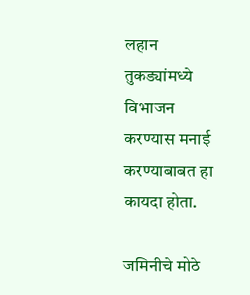लहान तुकड्यांमध्ये विभाजन करण्यास मनाई करण्याबाबत हा कायदा होता.

जमिनीचे मोठे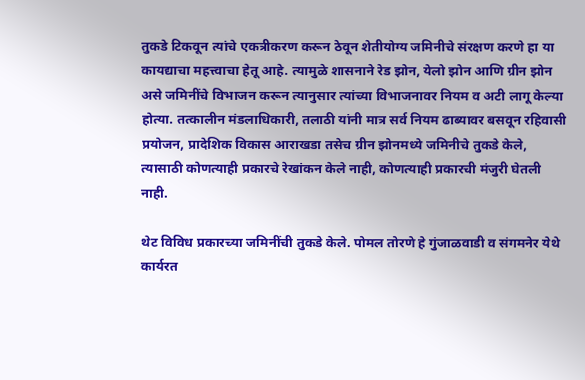तुकडे टिकवून त्यांचे एकत्रीकरण करून ठेवून शेतीयोग्य जमिनीचे संरक्षण करणे हा या कायद्याचा महत्त्वाचा हेतू आहे. त्यामुळे शासनाने रेड झोन, येलो झोन आणि ग्रीन झोन असे जमिनींचे विभाजन करून त्यानुसार त्यांच्या विभाजनावर नियम व अटी लागू केल्या होत्या. तत्कालीन मंडलाधिकारी, तलाठी यांनी मात्र सर्व नियम ढाब्यावर बसवून रहिवासी प्रयोजन, प्रादेशिक विकास आराखडा तसेच ग्रीन झोनमध्ये जमिनीचे तुकडे केले, त्यासाठी कोणत्याही प्रकारचे रेखांकन केले नाही, कोणत्याही प्रकारची मंजुरी घेतली नाही.

थेट विविध प्रकारच्या जमिनींची तुकडे केले. पोमल तोरणे हे गुंजाळवाडी व संगमनेर येथे कार्यरत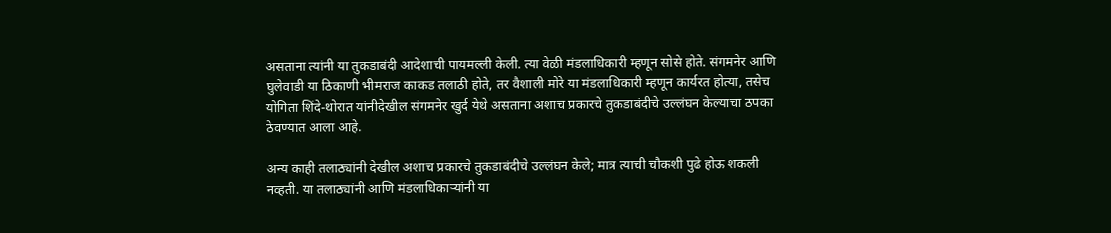असताना त्यांनी या तुकडाबंदी आदेशाची पायमल्ली केली. त्या वेळी मंडलाधिकारी म्हणून सोसे होते. संगमनेर आणि घुलेवाडी या ठिकाणी भीमराज काकड तलाठी होते, तर वैशाली मोरे या मंडलाधिकारी म्हणून कार्यरत होत्या, तसेच योगिता शिंदे-थोरात यांनीदेखील संगमनेर खुर्द येथे असताना अशाच प्रकारचे तुकडाबंदीचे उल्लंघन केल्याचा ठपका ठेवण्यात आला आहे.

अन्य काही तलाठ्यांनी देखील अशाच प्रकारचे तुकडाबंदीचे उल्लंघन केले; मात्र त्याची चौकशी पुढे होऊ शकली नव्हती. या तलाठ्यांनी आणि मंडलाधिकार्‍यांनी या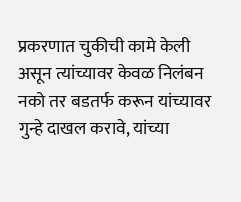प्रकरणात चुकीची कामे केली असून त्यांच्यावर केवळ निलंबन नको तर बडतर्फ करून यांच्यावर गुन्हे दाखल करावे, यांच्या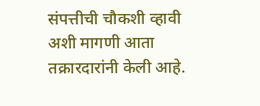संपत्तीची चौकशी व्हावी अशी मागणी आता तक्रारदारांनी केली आहे.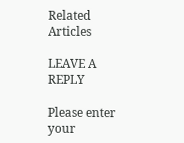Related Articles

LEAVE A REPLY

Please enter your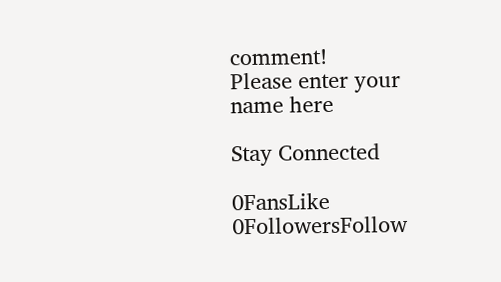comment!
Please enter your name here

Stay Connected

0FansLike
0FollowersFollow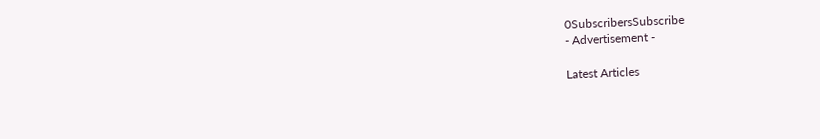0SubscribersSubscribe
- Advertisement -

Latest Articles